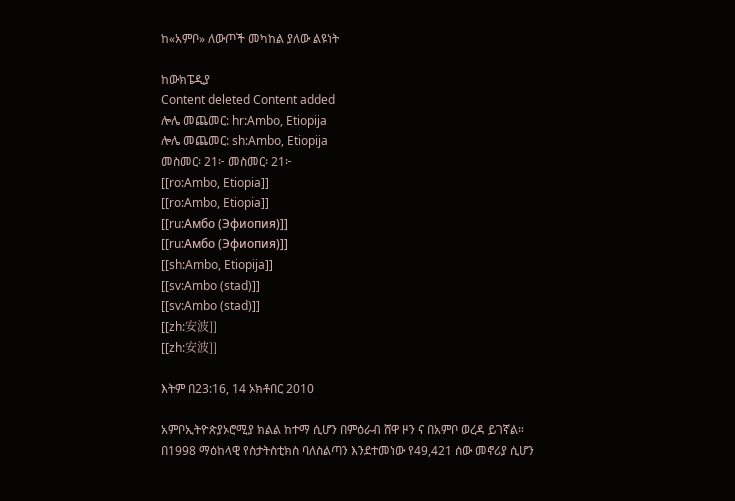ከ«አምቦ» ለውጦች መካከል ያለው ልዩነት

ከውክፔዲያ
Content deleted Content added
ሎሌ መጨመር: hr:Ambo, Etiopija
ሎሌ መጨመር: sh:Ambo, Etiopija
መስመር፡ 21፦ መስመር፡ 21፦
[[ro:Ambo, Etiopia]]
[[ro:Ambo, Etiopia]]
[[ru:Амбо (Эфиопия)]]
[[ru:Амбо (Эфиопия)]]
[[sh:Ambo, Etiopija]]
[[sv:Ambo (stad)]]
[[sv:Ambo (stad)]]
[[zh:安波]]
[[zh:安波]]

እትም በ23:16, 14 ኦክቶበር 2010

አምቦኢትዮጵያኦሮሚያ ክልል ከተማ ሲሆን በምዕራብ ሸዋ ዞን ና በአምቦ ወረዳ ይገኛል። በ1998 ማዕከላዊ የስታትስቲክስ ባለስልጣን እንደተመነው የ49,421 ሰው መኖሪያ ሲሆን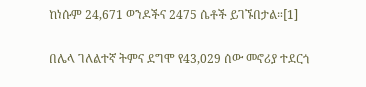ከነሱም 24,671 ወንዶችና 2475 ሴቶች ይገኙበታል።[1]

በሌላ ገለልተኛ ትምና ደግሞ የ43,029 ሰው መኖሪያ ተደርጎ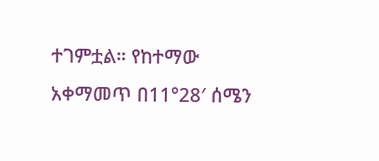ተገምቷል። የከተማው አቀማመጥ በ11°28′ ሰሜን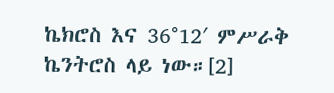ኬክሮስ እና 36°12′ ምሥራቅ ኬንትሮስ ላይ ነው።[2]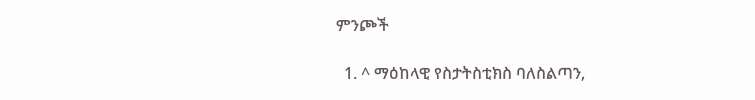ምንጮች

  1. ^ ማዕከላዊ የስታትስቲክስ ባለስልጣን,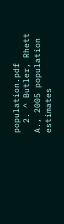population.pdf
  2. ^ Butler, Rhett A., 2005 population estimates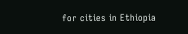for cities in Ethiopia